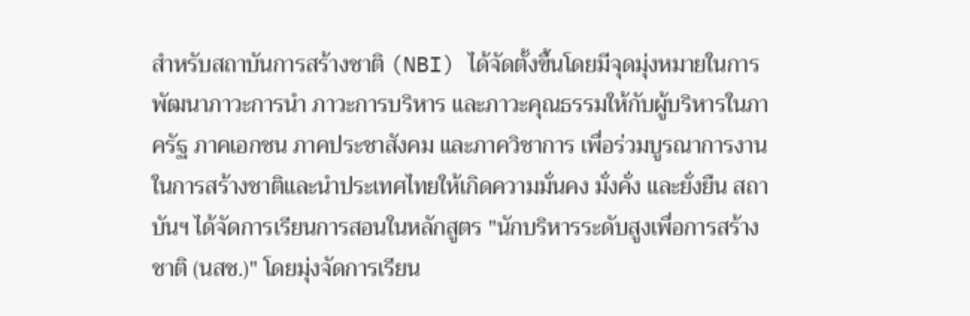สำหรับสถาบันการสร้างชาติ (NBI) ได้จัดตั้งขึ้นโดยมีจุดมุ่งหมายในการพัฒนาภาวะการนำ ภาวะการบริหาร และภาวะคุณธรรมให้กับผู้บริหารในภาครัฐ ภาคเอกชน ภาคประชาสังคม และภาควิชาการ เพื่อร่วมบูรณาการงานในการสร้างชาติและนำประเทศไทยให้เกิดความมั่นคง มั่งคั่ง และยั่งยืน สถาบันฯ ได้จัดการเรียนการสอนในหลักสูตร "นักบริหารระดับสูงเพื่อการสร้างชาติ (นสช.)" โดยมุ่งจัดการเรียน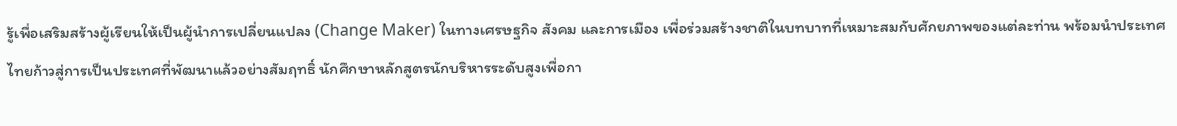รู้เพื่อเสริมสร้างผู้เรียนให้เป็นผู้นำการเปลี่ยนแปลง (Change Maker) ในทางเศรษฐกิจ สังคม และการเมือง เพื่อร่วมสร้างชาติในบทบาทที่เหมาะสมกับศักยภาพของแต่ละท่าน พร้อมนำประเทศไทยก้าวสู่การเป็นประเทศที่พัฒนาแล้วอย่างสัมฤทธิ์ นักศึกษาหลักสูตรนักบริหารระดับสูงเพื่อกา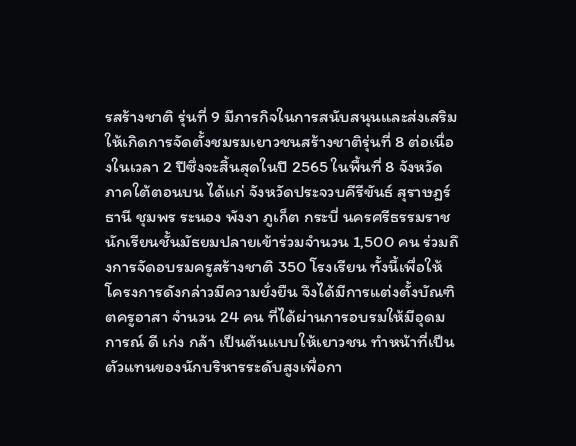รสร้างชาติ รุ่นที่ 9 มีภารกิจในการสนับสนุนและส่งเสริมให้เกิดการจัดตั้งชมรมเยาวชนสร้างชาติรุ่นที่ 8 ต่อเนื่องในเวลา 2 ปีซึ่งจะสิ้นสุดในปี 2565 ในพื้นที่ 8 จังหวัด ภาคใต้ตอนบน ได้แก่ จังหวัดประจวบคีรีขันธ์ สุราษฎร์ธานี ชุมพร ระนอง พังงา ภูเก็ต กระบี่ นครศรีธรรมราช นักเรียนชั้นมัธยมปลายเข้าร่วมจำนวน 1,500 คน ร่วมถึงการจัดอบรมครูสร้างชาติ 350 โรงเรียน ทั้งนี้เพื่อให้โครงการดังกล่าวมีความยั่งยืน จึงได้มีการแต่งตั้งบัณฑิตครูอาสา จำนวน 24 คน ที่ได้ผ่านการอบรมให้มีอุดมการณ์ ดี เก่ง กล้า เป็นต้นแบบให้เยาวชน ทำหน้าที่เป็นตัวแทนของนักบริหารระดับสูงเพื่อกา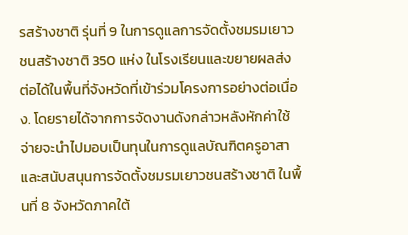รสร้างชาติ รุ่นที่ 9 ในการดูแลการจัดตั้งชมรมเยาวชนสร้างชาติ 350 แห่ง ในโรงเรียนและขยายผลส่งต่อได้ในพื้นที่จังหวัดที่เข้าร่วมโครงการอย่างต่อเนื่อง. โดยรายได้จากการจัดงานดังกล่าวหลังหักค่าใช้จ่ายจะนำไปมอบเป็นทุนในการดูแลบัณฑิตครูอาสา และสนับสนุนการจัดตั้งชมรมเยาวชนสร้างชาติ ในพื้นที่ 8 จังหวัดภาคใต้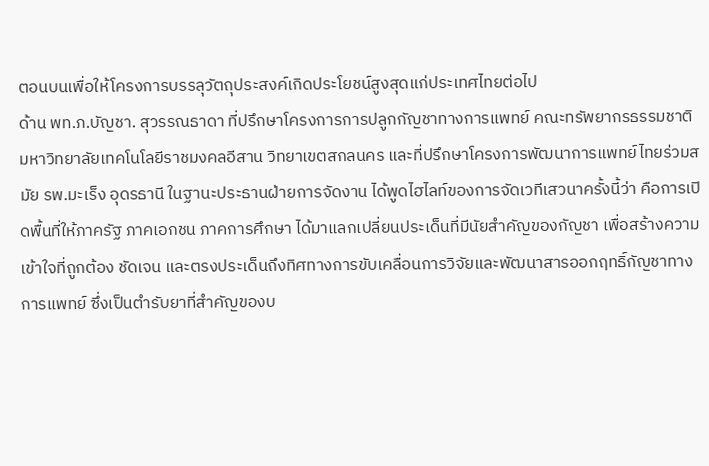ตอนบนเพื่อให้โครงการบรรลุวัตถุประสงค์เกิดประโยชน์สูงสุดแก่ประเทศไทยต่อไป
ด้าน พท.ภ.บัญชา. สุวรรณธาดา ที่ปรึกษาโครงการการปลูกกัญชาทางการแพทย์ คณะทรัพยากรธรรมชาติ มหาวิทยาลัยเทคโนโลยีราชมงคลอีสาน วิทยาเขตสกลนคร และที่ปรึกษาโครงการพัฒนาการแพทย์ไทยร่วมสมัย รพ.มะเร็ง อุดรธานี ในฐานะประธานฝ่ายการจัดงาน ได้พูดไฮไลท์ของการจัดเวทีเสวนาครั้งนี้ว่า คือการเปิดพื้นที่ให้ภาครัฐ ภาคเอกชน ภาคการศึกษา ได้มาแลกเปลี่ยนประเด็นที่มีนัยสำคัญของกัญชา เพื่อสร้างความเข้าใจที่ถูกต้อง ชัดเจน และตรงประเด็นถึงทิศทางการขับเคลื่อนการวิจัยและพัฒนาสารออกฤทธิ์กัญชาทางการแพทย์ ซึ่งเป็นตำรับยาที่สำคัญของบ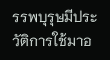รรพบุรุษมีประวัติการใช้มาอ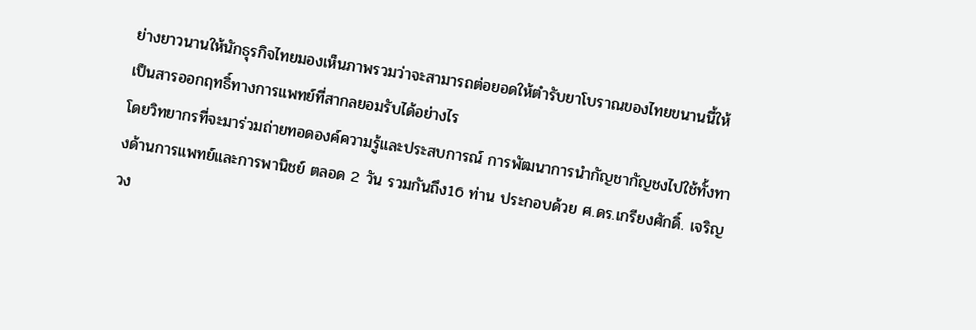ย่างยาวนานให้นักธุรกิจไทยมองเห็นภาพรวมว่าจะสามารถต่อยอดให้ตำรับยาโบราณของไทยขนานนี้ให้เป็นสารออกฤทธิ์ทางการแพทย์ที่สากลยอมรับได้อย่างไร
โดยวิทยากรที่จะมาร่วมถ่ายทอดองค์ความรู้และประสบการณ์ การพัฒนาการนำกัญชากัญชงไปใช้ทั้งทางด้านการแพทย์และการพานิชย์ ตลอด 2 วัน รวมกันถึง16 ท่าน ประกอบด้วย ศ.ดร.เกรียงศักดิ์. เจริญวง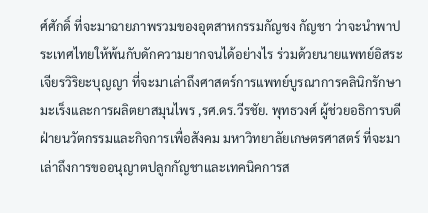ศ์ศักดิ์ ที่จะมาฉายภาพรวมของอุตสาหกรรมกัญชง กัญชา ว่าจะนำพาประเทศไทยให้พ้นกับดักความยากจนได้อย่างไร ร่วมด้วยนายแพทย์อิสระ เจียรวิริยะบุญญา ที่จะมาเล่าถึงศาสตร์การแพทย์บูรณาการคลินิกรักษามะเร็งและการผลิตยาสมุนไพร ,รศ.ดร.วีรชัย. พุทธวงศ์ ผู้ช่วยอธิการบดีฝ่ายนวัตกรรมและกิจการเพื่อสังคม มหาวิทยาลัยเกษตรศาสตร์ ที่จะมาเล่าถึงการขออนุญาตปลูกกัญชาและเทคนิคการส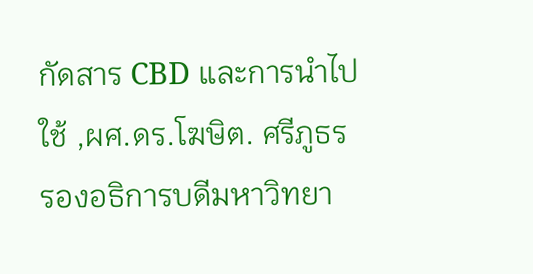กัดสาร CBD และการนำไปใช้ ,ผศ.ดร.โฆษิต. ศรีภูธร รองอธิการบดีมหาวิทยา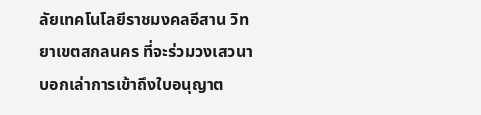ลัยเทคโนโลยีราชมงคลอีสาน วิทยาเขตสกลนคร ที่จะร่วมวงเสวนาบอกเล่าการเข้าถึงใบอนุญาต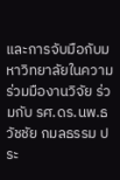และการจับมือกับมหาวิทยาลัยในความร่วมมืองานวิจัย ร่วมกับ รศ.ดร.นพ.ธวัชชัย กมลธรรม ประ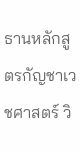ธานหลักสูตรกัญชาเวชศาสตร์ วิ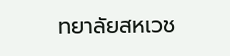ทยาลัยสหเวช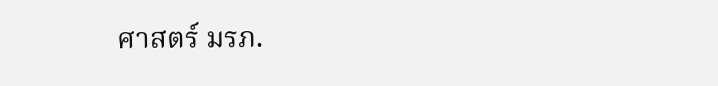ศาสตร์ มรภ.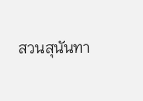สวนสุนันทา